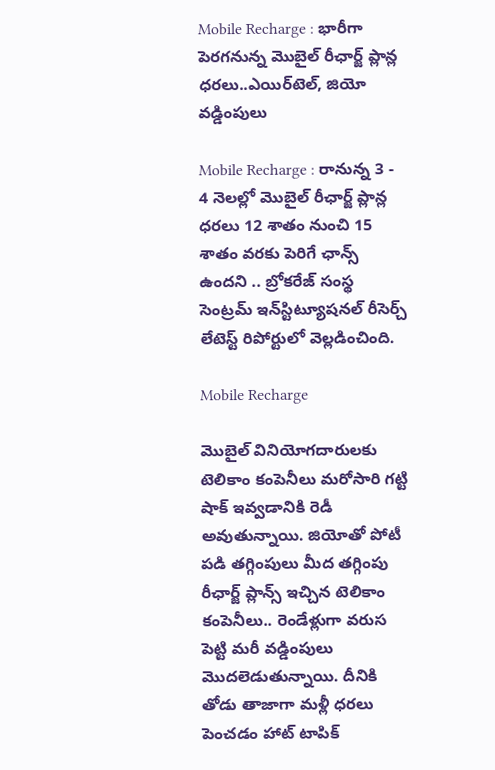Mobile Recharge : భారీగా పెరగనున్న మొబైల్ రీఛార్జ్ ప్లాన్ల ధరలు..ఎయిర్‌టెల్, జియో వడ్డింపులు

Mobile Recharge : రానున్న 3 - 4 నెలల్లో మొబైల్ రీఛార్జ్ ప్లాన్ల ధరలు 12 శాతం నుంచి 15 శాతం వరకు పెరిగే ఛాన్స్ ఉందని .. బ్రోకరేజ్ సంస్థ సెంట్రమ్ ఇన్‌స్టిట్యూషనల్ రీసెర్చ్ లేటెస్ట్ రిపోర్టులో వెల్లడించింది.

Mobile Recharge

మొబైల్ వినియోగదారులకు టెలికాం కంపెనీలు మరోసారి గట్టి షాక్ ఇవ్వడానికి రెడీ అవుతున్నాయి. జియోతో పోటీ పడి తగ్గింపులు మీద తగ్గింపు రీఛార్జ్ ప్లాన్స్ ఇచ్చిన టెలికాం కంపెనీలు.. రెండేళ్లుగా వరుస పెట్టి మరీ వడ్డింపులు మొదలెడుతున్నాయి. దీనికి తోడు తాజాగా మళ్లీ ధరలు పెంచడం హాట్ టాపిక్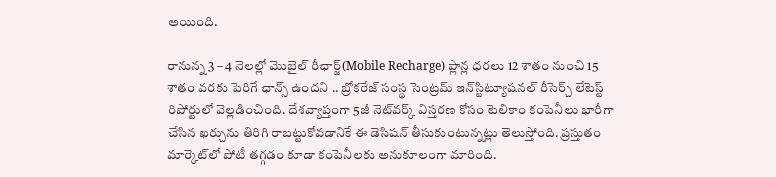అయింది.

రానున్న 3 – 4 నెలల్లో మొబైల్ రీఛార్జ్(Mobile Recharge) ప్లాన్ల ధరలు 12 శాతం నుంచి 15 శాతం వరకు పెరిగే ఛాన్స్ ఉందని .. బ్రోకరేజ్ సంస్థ సెంట్రమ్ ఇన్‌స్టిట్యూషనల్ రీసెర్చ్ లేటెస్ట్ రిపోర్టులో వెల్లడించింది. దేశవ్యాప్తంగా 5జీ నెట్‌వర్క్ విస్తరణ కోసం టెలికాం కంపెనీలు భారీగా చేసిన ఖర్చును తిరిగి రాబట్టుకోవడానికే ఈ డెసిషన్ తీసుకుంటున్నట్లు తెలుస్తోంది. ప్రస్తుతం మార్కెట్‌లో పోటీ తగ్గడం కూడా కంపెనీలకు అనుకూలంగా మారింది.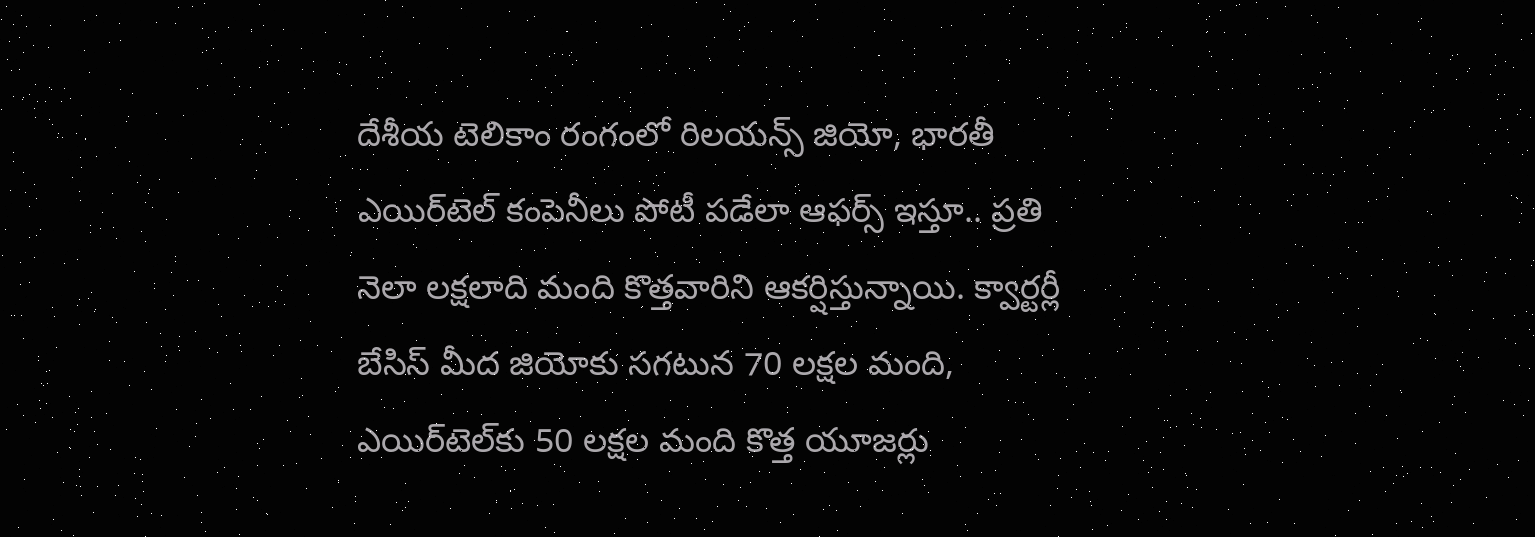దేశీయ టెలికాం రంగంలో రిలయన్స్ జియో, భారతీ ఎయిర్‌టెల్ కంపెనీలు పోటీ పడేలా ఆఫర్స్ ఇస్తూ.. ప్రతి నెలా లక్షలాది మంది కొత్తవారిని ఆకర్షిస్తున్నాయి. క్వార్టర్లీ బేసిస్ మీద జియోకు సగటున 70 లక్షల మంది, ఎయిర్‌టెల్‌కు 50 లక్షల మంది కొత్త యూజర్లు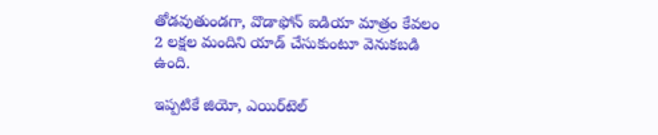తోడవుతుండగా, వొడాఫోన్ ఐడియా మాత్రం కేవలం 2 లక్షల మందిని యాడ్ చేసుకుంటూ వెనుకబడి ఉంది.

ఇప్పటికే జియో, ఎయిర్‌టెల్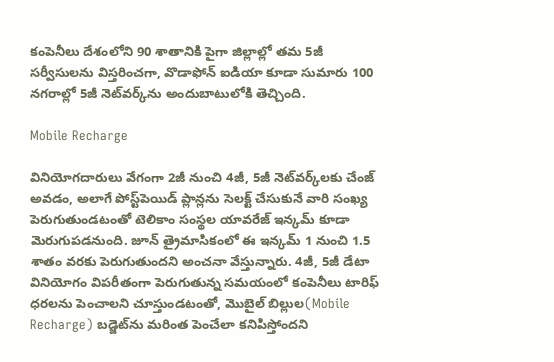కంపెనీలు దేశంలోని 90 శాతానికి పైగా జిల్లాల్లో తమ 5జీ సర్వీసులను విస్తరించగా, వొడాఫోన్ ఐడియా కూడా సుమారు 100 నగరాల్లో 5జీ నెట్‌వర్క్‌ను అందుబాటులోకి తెచ్చింది.

Mobile Recharge

వినియోగదారులు వేగంగా 2జీ నుంచి 4జీ, 5జీ నెట్‌వర్క్‌లకు చేంజ్ అవడం, అలాగే పోస్ట్‌పెయిడ్ ప్లాన్లను సెలక్ట్ చేసుకునే వారి సంఖ్య పెరుగుతుండటంతో టెలికాం సంస్థల యావరేజ్ ఇన్కమ్ కూడా మెరుగుపడనుంది. జూన్ త్రైమాసికంలో ఈ ఇన్కమ్ 1 నుంచి 1.5 శాతం వరకు పెరుగుతుందని అంచనా వేస్తున్నారు. 4జీ, 5జీ డేటా వినియోగం విపరీతంగా పెరుగుతున్న సమయంలో కంపెనీలు టారిఫ్ ధరలను పెంచాలని చూస్తుండటంతో, మొబైల్ బిల్లుల(Mobile Recharge) బడ్జెట్‌ను మరింత పెంచేలా కనిపిస్తోందని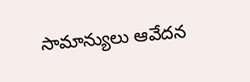సామాన్యులు ఆవేదన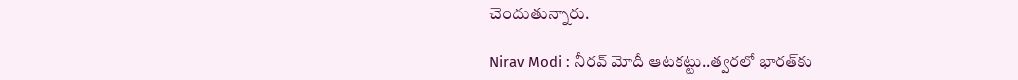చెందుతున్నారు.

Nirav Modi : నీరవ్ మోదీ ఆటకట్టు..త్వరలో భారత్‌కు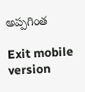అప్పగింత

Exit mobile version